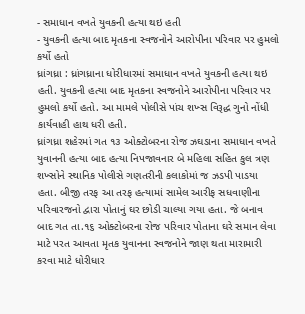- સમાધાન વખતે યુવકની હત્યા થઇ હતી
- યુવકની હત્યા બાદ મૃતકના સ્વજનોને આરોપીના પરિવાર પર હુમલો કર્યો હતો
ધ્રાંગધ્રા : ધ્રાંગધ્રાના ધોરીધારમાં સમાધાન વખતે યુવકની હત્યા થઇ હતી. યુવકની હત્યા બાદ મૃતકના સ્વજનોને આરોપીના પરિવાર પર હુમલો કર્યો હતો. આ મામલે પોલીસે પાંચ શખ્સ વિરૂદ્ધ ગુનો નોંધી કાર્યવાહી હાથ ધરી હતી.
ધ્રાંગધ્રા શહેરમાં ગત ૧૩ ઓક્ટોબરના રોજ ઝઘડાના સમાધાન વખતે યુવાનની હત્યા બાદ હત્યા નિપજાવનાર બે મહિલા સહિત કુલ ત્રણ શખ્સોને સ્થાનિક પોલીસે ગણતરીની કલાકોમાં જ ઝડપી પાડયા હતા. બીજી તરફ આ તરફ હત્યામાં સામેલ આરીફ સધવાણીના પરિવારજનો દ્વારા પોતાનું ઘર છોડી ચાલ્યા ગયા હતા. જે બનાવ બાદ ગત તા.૧૬ ઓક્ટોબરના રોજ પરિવાર પોતાના ઘરે સમાન લેવા માટે પરત આવતા મૃતક યુવાનના સ્વજનોને જાણ થતા મારામારી કરવા માટે ધોરીધાર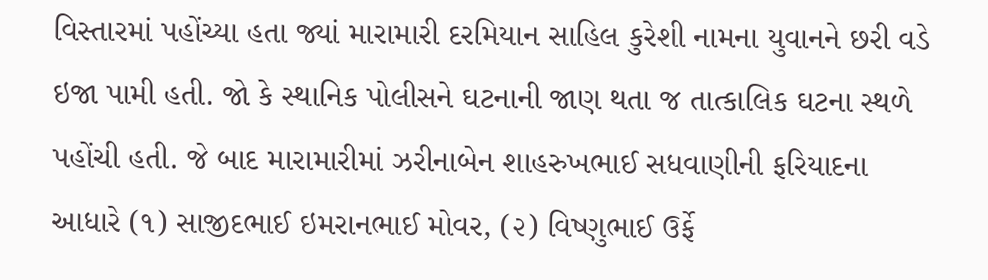વિસ્તારમાં પહોંચ્યા હતા જ્યાં મારામારી દરમિયાન સાહિલ કુરેશી નામના યુવાનને છરી વડે ઇજા પામી હતી. જો કે સ્થાનિક પોલીસને ઘટનાની જાણ થતા જ તાત્કાલિક ઘટના સ્થળે પહોંચી હતી. જે બાદ મારામારીમાં ઝરીનાબેન શાહરુખભાઈ સધવાણીની ફરિયાદના આધારે (૧) સાજીદભાઈ ઇમરાનભાઈ મોવર, (૨) વિષ્ણુભાઈ ઉર્ફે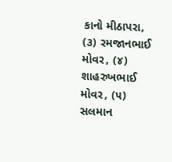કાનો મીઠાપરા, (૩) રમજાનભાઈ મોવર, (૪) શાહરુખભાઈ મોવર, (૫) સલમાન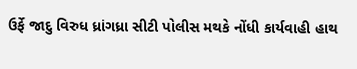ઉર્ફે જાદુ વિરુધ ધ્રાંગધ્રા સીટી પોલીસ મથકે નોંધી કાર્યવાહી હાથ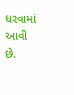ધરવામાં આવી છે.